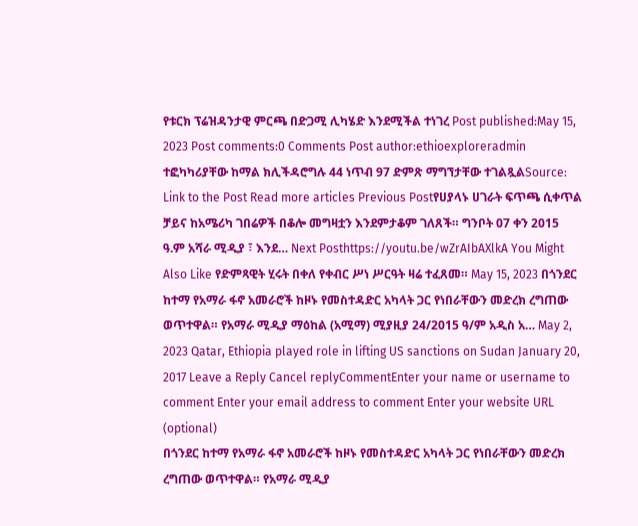የቱርክ ፕሬዝዳንታዊ ምርጫ በድጋሚ ሊካሄድ እንደሚችል ተነገረ Post published:May 15, 2023 Post comments:0 Comments Post author:ethioexploreradmin ተፎካካሪያቸው ከማል ክሊችዳሮግሉ 44 ነጥብ 97 ድምጽ ማግኘታቸው ተገልጿልSource: Link to the Post Read more articles Previous Postየሀያላኑ ሀገራት ፍጥጫ ሲቀጥል ቻይና ከአሜሪካ ገበሬዎች በቆሎ መግዛቷን እንደምታቆም ገለጸች። ግንቦት 07 ቀን 2015 ዓ.ም አሻራ ሚዲያ ፣ እንደ… Next Posthttps://youtu.be/wZrAIbAXlkA You Might Also Like የድምጻዊት ሂሩት በቀለ የቀብር ሥነ ሥርዓት ዛሬ ተፈጸመ። May 15, 2023 በጎንደር ከተማ የአማራ ፋኖ አመራሮች ከዞኑ የመስተዳድር አካላት ጋር የነበራቸውን መድረክ ረግጠው ወጥተዋል። የአማራ ሚዲያ ማዕከል (አሚማ) ሚያዚያ 24/2015 ዓ/ም አዲስ አ… May 2, 2023 Qatar, Ethiopia played role in lifting US sanctions on Sudan January 20, 2017 Leave a Reply Cancel replyCommentEnter your name or username to comment Enter your email address to comment Enter your website URL (optional)
በጎንደር ከተማ የአማራ ፋኖ አመራሮች ከዞኑ የመስተዳድር አካላት ጋር የነበራቸውን መድረክ ረግጠው ወጥተዋል። የአማራ ሚዲያ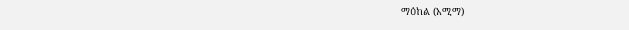ማዕከል (አሚማ)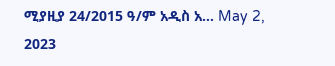ሚያዚያ 24/2015 ዓ/ም አዲስ አ… May 2, 2023